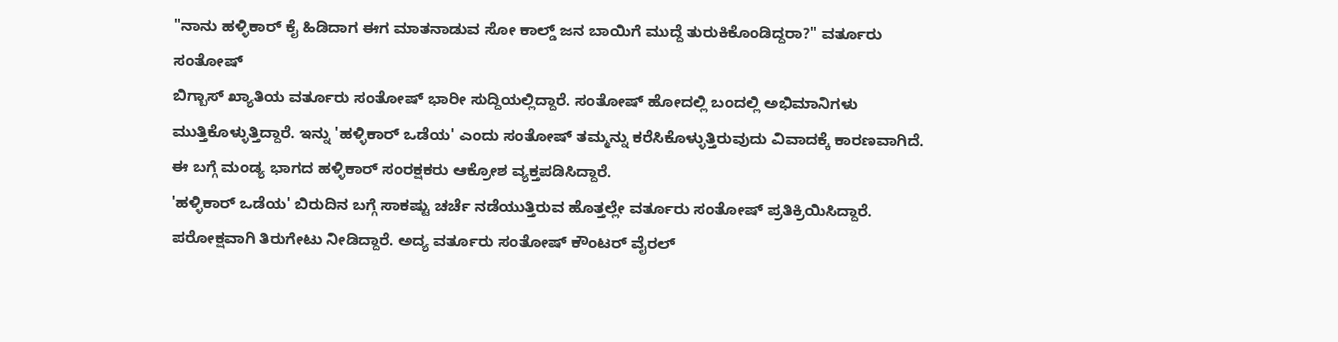"ನಾನು ಹಳ್ಳಿಕಾರ್ ಕೈ ಹಿಡಿದಾಗ ಈಗ ಮಾತನಾಡುವ ಸೋ ಕಾಲ್ಡ್ ಜನ ಬಾಯಿಗೆ ಮುದ್ದೆ ತುರುಕಿಕೊಂಡಿದ್ದರಾ?" ವರ್ತೂರು ಸಂತೋಷ್
ಬಿಗ್ಬಾಸ್ ಖ್ಯಾತಿಯ ವರ್ತೂರು ಸಂತೋಷ್ ಭಾರೀ ಸುದ್ದಿಯಲ್ಲಿದ್ದಾರೆ. ಸಂತೋಷ್ ಹೋದಲ್ಲಿ ಬಂದಲ್ಲಿ ಅಭಿಮಾನಿಗಳು ಮುತ್ತಿಕೊಳ್ಳುತ್ತಿದ್ದಾರೆ. ಇನ್ನು 'ಹಳ್ಳಿಕಾರ್ ಒಡೆಯ' ಎಂದು ಸಂತೋಷ್ ತಮ್ಮನ್ನು ಕರೆಸಿಕೊಳ್ಳುತ್ತಿರುವುದು ವಿವಾದಕ್ಕೆ ಕಾರಣವಾಗಿದೆ. ಈ ಬಗ್ಗೆ ಮಂಡ್ಯ ಭಾಗದ ಹಳ್ಳಿಕಾರ್ ಸಂರಕ್ಷಕರು ಆಕ್ರೋಶ ವ್ಯಕ್ತಪಡಿಸಿದ್ದಾರೆ.
'ಹಳ್ಳಿಕಾರ್ ಒಡೆಯ' ಬಿರುದಿನ ಬಗ್ಗೆ ಸಾಕಷ್ಟು ಚರ್ಚೆ ನಡೆಯುತ್ತಿರುವ ಹೊತ್ತಲ್ಲೇ ವರ್ತೂರು ಸಂತೋಷ್ ಪ್ರತಿಕ್ರಿಯಿಸಿದ್ದಾರೆ. ಪರೋಕ್ಷವಾಗಿ ತಿರುಗೇಟು ನೀಡಿದ್ದಾರೆ. ಅದ್ಯ ವರ್ತೂರು ಸಂತೋಷ್ ಕೌಂಟರ್ ವೈರಲ್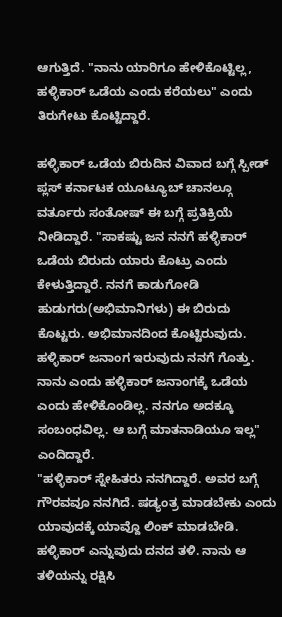ಆಗುತ್ತಿದೆ. "ನಾನು ಯಾರಿಗೂ ಹೇಳಿಕೊಟ್ಟಿಲ್ಲ, ಹಳ್ಳಿಕಾರ್ ಒಡೆಯ ಎಂದು ಕರೆಯಲು" ಎಂದು ತಿರುಗೇಟು ಕೊಟ್ಟಿದ್ದಾರೆ.

ಹಳ್ಳಿಕಾರ್ ಒಡೆಯ ಬಿರುದಿನ ವಿವಾದ ಬಗ್ಗೆ ಸ್ಪೀಡ್ ಪ್ಲಸ್ ಕರ್ನಾಟಕ ಯೂಟ್ಯೂಬ್ ಚಾನಲ್ಗೂ ವರ್ತೂರು ಸಂತೋಷ್ ಈ ಬಗ್ಗೆ ಪ್ರತಿಕ್ರಿಯೆ ನೀಡಿದ್ದಾರೆ. "ಸಾಕಷ್ಟು ಜನ ನನಗೆ ಹಳ್ಳಿಕಾರ್ ಒಡೆಯ ಬಿರುದು ಯಾರು ಕೊಟ್ರು ಎಂದು ಕೇಳುತ್ತಿದ್ದಾರೆ. ನನಗೆ ಕಾಡುಗೋಡಿ ಹುಡುಗರು(ಅಭಿಮಾನಿಗಳು) ಈ ಬಿರುದು ಕೊಟ್ಟರು. ಅಭಿಮಾನದಿಂದ ಕೊಟ್ಟಿರುವುದು. ಹಳ್ಳಿಕಾರ್ ಜನಾಂಗ ಇರುವುದು ನನಗೆ ಗೊತ್ತು. ನಾನು ಎಂದು ಹಳ್ಳಿಕಾರ್ ಜನಾಂಗಕ್ಕೆ ಒಡೆಯ ಎಂದು ಹೇಳಿಕೊಂಡಿಲ್ಲ. ನನಗೂ ಅದಕ್ಕೂ ಸಂಬಂಧವಿಲ್ಲ. ಆ ಬಗ್ಗೆ ಮಾತನಾಡಿಯೂ ಇಲ್ಲ" ಎಂದಿದ್ದಾರೆ.
"ಹಳ್ಳಿಕಾರ್ ಸ್ನೇಹಿತರು ನನಗಿದ್ದಾರೆ. ಅವರ ಬಗ್ಗೆ ಗೌರವವೂ ನನಗಿದೆ. ಷಡ್ಯಂತ್ರ ಮಾಡಬೇಕು ಎಂದು ಯಾವುದಕ್ಕೆ ಯಾವ್ದೊ ಲಿಂಕ್ ಮಾಡಬೇಡಿ. ಹಳ್ಳಿಕಾರ್ ಎನ್ನುವುದು ದನದ ತಳಿ. ನಾನು ಆ ತಳಿಯನ್ನು ರಕ್ಷಿಸಿ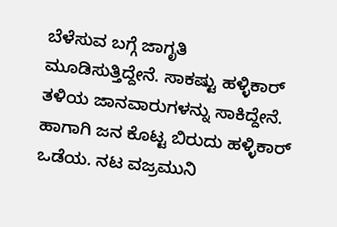ಬೆಳೆಸುವ ಬಗ್ಗೆ ಜಾಗೃತಿ ಮೂಡಿಸುತ್ತಿದ್ದೇನೆ. ಸಾಕಷ್ಟು ಹಳ್ಳಿಕಾರ್ ತಳಿಯ ಜಾನವಾರುಗಳನ್ನು ಸಾಕಿದ್ದೇನೆ. ಹಾಗಾಗಿ ಜನ ಕೊಟ್ಟ ಬಿರುದು ಹಳ್ಳಿಕಾರ್ ಒಡೆಯ. ನಟ ವಜ್ರಮುನಿ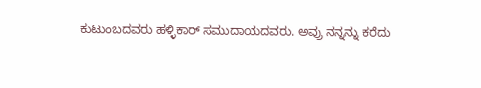ಕುಟುಂಬದವರು ಹಳ್ಳಿಕಾರ್ ಸಮುದಾಯದವರು. ಅವ್ರು ನನ್ನನ್ನು ಕರೆದು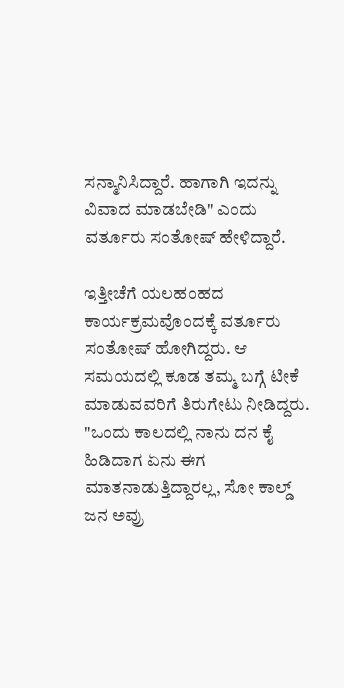ಸನ್ಮಾನಿಸಿದ್ದಾರೆ. ಹಾಗಾಗಿ ಇದನ್ನು ವಿವಾದ ಮಾಡಬೇಡಿ" ಎಂದು ವರ್ತೂರು ಸಂತೋಷ್ ಹೇಳಿದ್ದಾರೆ.

ಇತ್ತೀಚೆಗೆ ಯಲಹಂಹದ ಕಾರ್ಯಕ್ರಮವೊಂದಕ್ಕೆ ವರ್ತೂರು ಸಂತೋಷ್ ಹೋಗಿದ್ದರು. ಆ ಸಮಯದಲ್ಲಿ ಕೂಡ ತಮ್ಮ ಬಗ್ಗೆ ಟೀಕೆ ಮಾಡುವವರಿಗೆ ತಿರುಗೇಟು ನೀಡಿದ್ದರು. "ಒಂದು ಕಾಲದಲ್ಲಿ ನಾನು ದನ ಕೈ ಹಿಡಿದಾಗ ಏನು ಈಗ ಮಾತನಾಡುತ್ತಿದ್ದಾರಲ್ಲ, ಸೋ ಕಾಲ್ಡ್ ಜನ ಅವ್ರು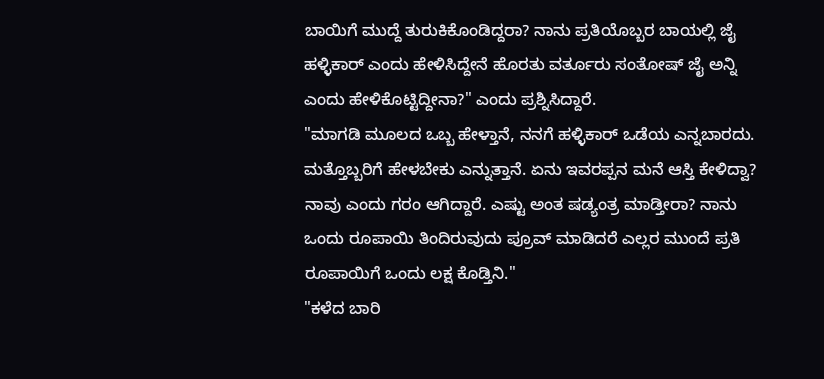ಬಾಯಿಗೆ ಮುದ್ದೆ ತುರುಕಿಕೊಂಡಿದ್ದರಾ? ನಾನು ಪ್ರತಿಯೊಬ್ಬರ ಬಾಯಲ್ಲಿ ಜೈ ಹಳ್ಳಿಕಾರ್ ಎಂದು ಹೇಳಿಸಿದ್ದೇನೆ ಹೊರತು ವರ್ತೂರು ಸಂತೋಷ್ ಜೈ ಅನ್ನಿ ಎಂದು ಹೇಳಿಕೊಟ್ಟಿದ್ದೀನಾ?" ಎಂದು ಪ್ರಶ್ನಿಸಿದ್ದಾರೆ.
"ಮಾಗಡಿ ಮೂಲದ ಒಬ್ಬ ಹೇಳ್ತಾನೆ, ನನಗೆ ಹಳ್ಳಿಕಾರ್ ಒಡೆಯ ಎನ್ನಬಾರದು. ಮತ್ತೊಬ್ಬರಿಗೆ ಹೇಳಬೇಕು ಎನ್ನುತ್ತಾನೆ. ಏನು ಇವರಪ್ಪನ ಮನೆ ಆಸ್ತಿ ಕೇಳಿದ್ವಾ? ನಾವು ಎಂದು ಗರಂ ಆಗಿದ್ದಾರೆ. ಎಷ್ಟು ಅಂತ ಷಡ್ಯಂತ್ರ ಮಾಡ್ತೀರಾ? ನಾನು ಒಂದು ರೂಪಾಯಿ ತಿಂದಿರುವುದು ಪ್ರೂವ್ ಮಾಡಿದರೆ ಎಲ್ಲರ ಮುಂದೆ ಪ್ರತಿ ರೂಪಾಯಿಗೆ ಒಂದು ಲಕ್ಷ ಕೊಡ್ತಿನಿ."
"ಕಳೆದ ಬಾರಿ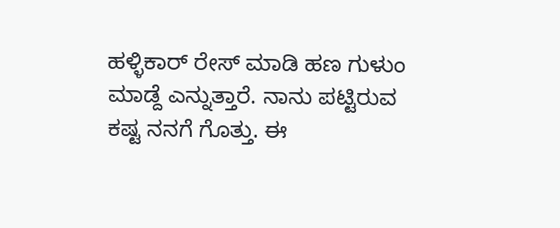ಹಳ್ಳಿಕಾರ್ ರೇಸ್ ಮಾಡಿ ಹಣ ಗುಳುಂ ಮಾಡ್ದೆ ಎನ್ನುತ್ತಾರೆ. ನಾನು ಪಟ್ಟಿರುವ ಕಷ್ಟ ನನಗೆ ಗೊತ್ತು. ಈ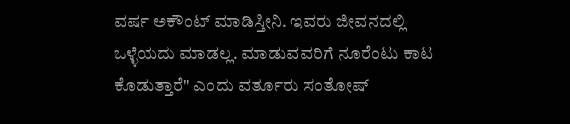ವರ್ಷ ಅಕೌಂಟ್ ಮಾಡಿಸ್ತೀನಿ. ಇವರು ಜೀವನದಲ್ಲಿ ಒಳ್ಳೆಯದು ಮಾಡಲ್ಲ. ಮಾಡುವವರಿಗೆ ನೂರೆಂಟು ಕಾಟ ಕೊಡುತ್ತಾರೆ" ಎಂದು ವರ್ತೂರು ಸಂತೋಷ್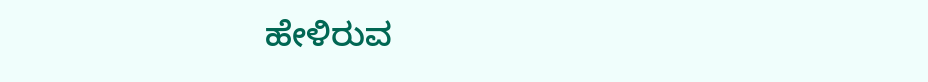ಹೇಳಿರುವ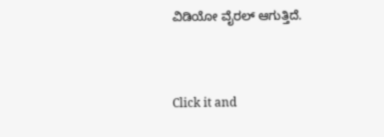ವಿಡಿಯೋ ವೈರಲ್ ಆಗುತ್ತಿದೆ.


Click it and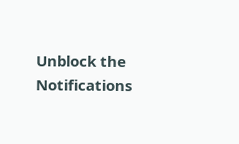Unblock the Notifications